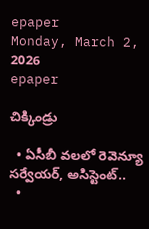epaper
Monday, March 2, 2026
epaper

చిక్కిండ్రు

  • ఏసీబీ వ‌ల‌లో రెవెన్యూ స‌ర్వేయ‌ర్, అసిస్టెంట్‌..
  •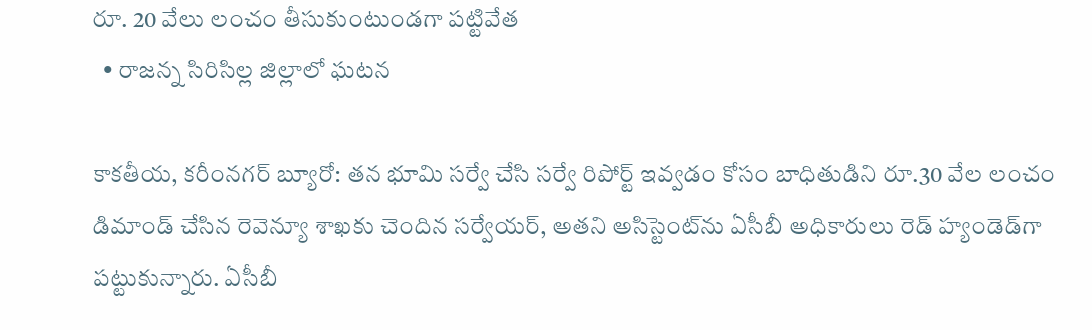రూ. 20 వేలు లంచం తీసుకుంటుండ‌గా ప‌ట్టివేత‌
  • రాజ‌న్న సిరిసిల్ల జిల్లాలో ఘ‌ట‌న‌

కాకతీయ‌, క‌రీంన‌గ‌ర్ బ్యూరో: త‌న భూమి స‌ర్వే చేసి స‌ర్వే రిపోర్ట్ ఇవ్వ‌డం కోసం బాధితుడిని రూ.30 వేల లంచం డిమాండ్ చేసిన రెవెన్యూ శాఖకు చెందిన స‌ర్వేయ‌ర్‌, అత‌ని అసిస్టెంట్‌ను ఏసీబీ అధికారులు రెడ్ హ్యండెడ్‌గా ప‌ట్టుకున్నారు. ఏసీబీ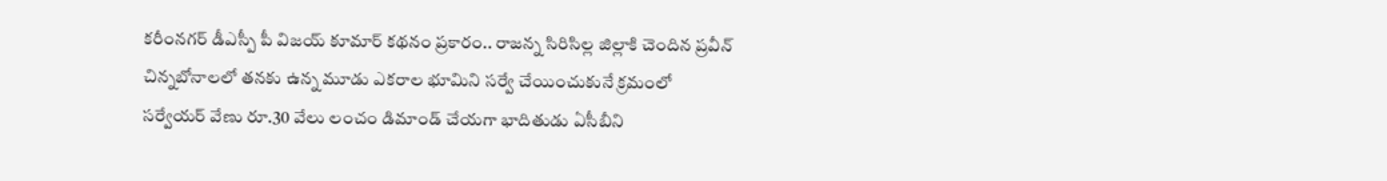క‌రీంన‌గ‌ర్ డీఎస్పీ పీ విజ‌య్ కూమార్ క‌థ‌నం ప్ర‌కారం.. రాజ‌న్న సిరిసిల్ల జిల్లాకి చెందిన ప్ర‌వీన్ చిన్న‌బోనాల‌లో త‌నకు ఉన్న మూడు ఎక‌రాల భూమిని స‌ర్వే చేయించుకునే క్ర‌మంలో స‌ర్వేయ‌ర్ వేణు రూ.30 వేలు లంచం డిమాండ్ చేయ‌గా భాదితుడు ఏసీబీని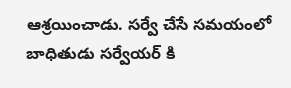ఆశ్ర‌యించాడు. స‌ర్వే చేసే స‌మ‌యంలో బాధితుడు స‌ర్వేయ‌ర్ కి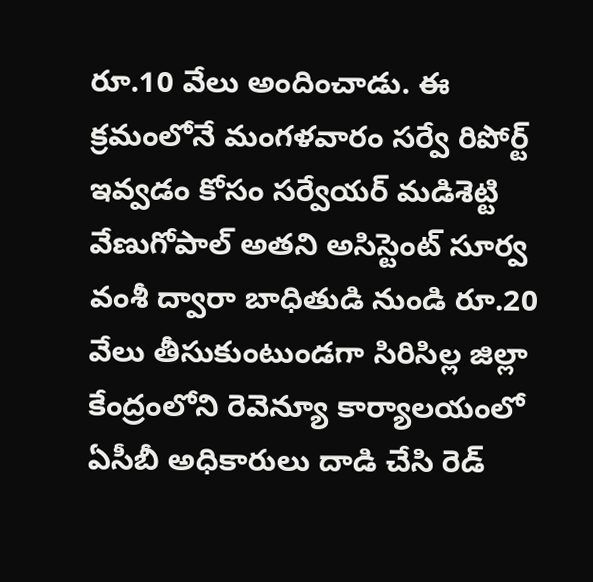రూ.10 వేలు అందించాడు. ఈ క్ర‌మంలోనే మంగ‌ళ‌వారం స‌ర్వే రిపోర్ట్ ఇవ్వ‌డం కోసం సర్వేయ‌ర్ మ‌డిశెట్టి వేణుగోపాల్ అత‌ని అసిస్టెంట్ సూర్వ వంశీ ద్వారా బాధితుడి నుండి రూ.20 వేలు తీసుకుంటుండ‌గా సిరిసిల్ల జిల్లా కేంద్రంలోని రెవెన్యూ కార్యాల‌యంలో ఏసీబీ అధికారులు దాడి చేసి రెడ్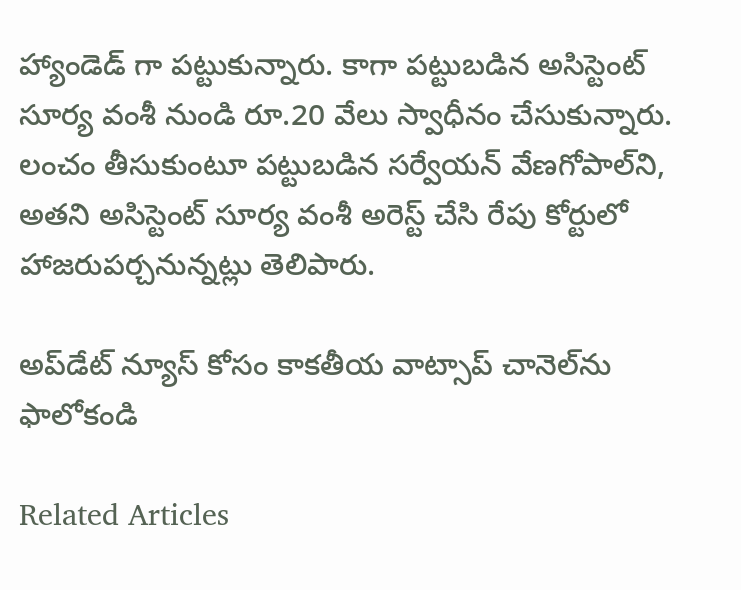హ్యాండెడ్ గా ప‌ట్టుకున్నారు. కాగా ప‌ట్టుబ‌డిన అసిస్టెంట్ సూర్య వంశీ నుండి రూ.20 వేలు స్వాధీనం చేసుకున్నారు. లంచం తీసుకుంటూ ప‌ట్టుబ‌డిన స‌ర్వేయ‌న్ వేణ‌గోపాల్‌ని, అత‌ని అసిస్టెంట్ సూర్య వంశీ అరెస్ట్ చేసి రేపు కోర్టులో హాజ‌రుప‌ర్చ‌నున్న‌ట్లు తెలిపారు.

అప్‌డేట్ న్యూస్ కోసం కాక‌తీయ వాట్సాప్ చానెల్‌ను ఫాలోకండి

Related Articles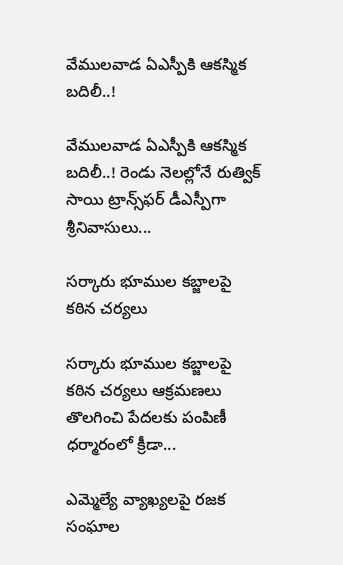వేములవాడ ఏఎస్పీకి ఆకస్మిక బదిలీ..!

వేములవాడ ఏఎస్పీకి ఆకస్మిక బదిలీ..! రెండు నెలల్లోనే రుత్విక్ సాయి ట్రాన్స్‌ఫర్ డీఎస్పీగా శ్రీనివాసులు...

సర్కారు భూముల కబ్జాలపై కఠిన చర్యలు

సర్కారు భూముల కబ్జాలపై కఠిన చర్యలు ఆక్రమణలు తొలగించి పేదలకు పంపిణీ ధర్మారంలో క్రీడా...

ఎమ్మెల్యే వ్యాఖ్యలపై రజక సంఘాల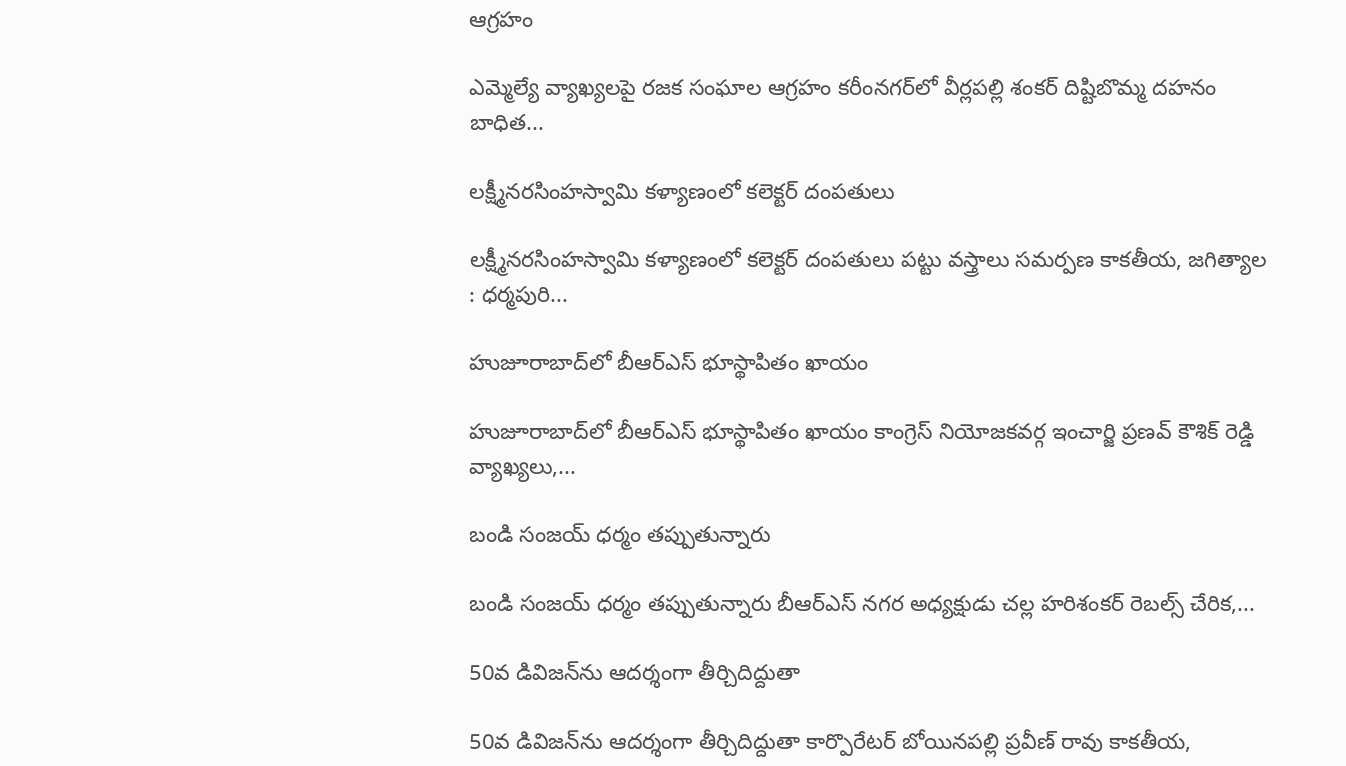ఆగ్రహం

ఎమ్మెల్యే వ్యాఖ్యలపై రజక సంఘాల ఆగ్రహం కరీంనగర్‌లో వీర్లపల్లి శంకర్ దిష్టిబొమ్మ దహనం బాధిత...

లక్ష్మీనరసింహస్వామి కళ్యాణంలో కలెక్టర్ దంపతులు

లక్ష్మీనరసింహస్వామి కళ్యాణంలో కలెక్టర్ దంపతులు పట్టు వస్త్రాలు సమర్పణ కాక‌తీయ‌, జగిత్యాల : ధర్మపురి...

హుజూరాబాద్‌లో బీఆర్‌ఎస్ భూస్థాపితం ఖాయం

హుజూరాబాద్‌లో బీఆర్‌ఎస్ భూస్థాపితం ఖాయం కాంగ్రెస్ నియోజకవర్గ ఇంచార్జి ప్రణవ్ కౌశిక్ రెడ్డి వ్యాఖ్యలు,...

బండి సంజయ్ ధర్మం తప్పుతున్నారు

బండి సంజయ్ ధర్మం తప్పుతున్నారు బీఆర్‌ఎస్ నగర అధ్యక్షుడు చల్ల హరిశంకర్ రెబల్స్ చేరిక,...

50వ డివిజన్‌ను ఆదర్శంగా తీర్చిదిద్దుతా

50వ డివిజన్‌ను ఆదర్శంగా తీర్చిదిద్దుతా కార్పొరేటర్ బోయినపల్లి ప్రవీణ్ రావు కాక‌తీయ‌,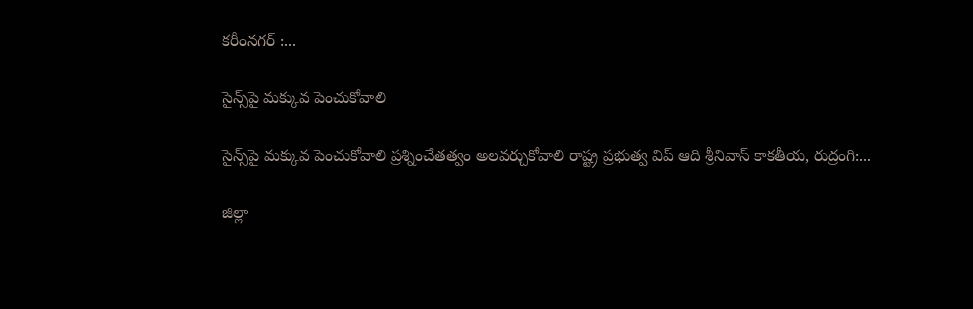కరీంనగర్ :...

సైన్స్‌పై మ‌క్కువ పెంచుకోవాలి

సైన్స్‌పై మ‌క్కువ పెంచుకోవాలి ప్రశ్నించేత‌త్వం అల‌వ‌ర్చుకోవాలి రాష్ట్ర ప్రభుత్వ విప్ ఆది శ్రీనివాస్ కాకతీయ, రుద్రంగి:...

జిల్లా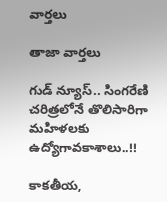వార్త‌లు

తాజా వార్త‌లు

గుడ్ న్యూస్.. సింగరేణి చరిత్రలోనే తొలిసారిగా మ‌హిళ‌ల‌కు ఉద్యోగావ‌కాశాలు..!!

కాక‌తీయ‌,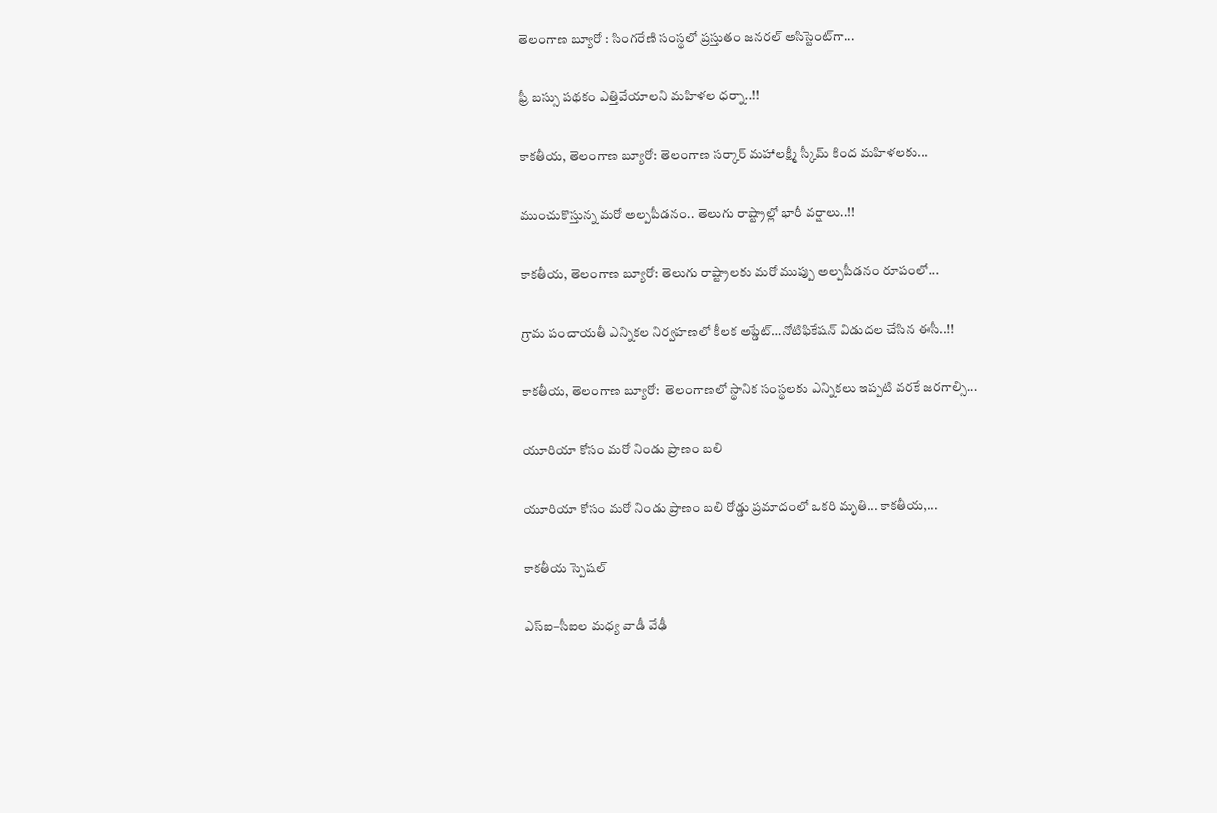తెలంగాణ బ్యూరో : సింగరేణి సంస్థలో ప్రస్తుతం జనరల్ అసిస్టెంట్‌గా...

ఫ్రీ బస్సు పథకం ఎత్తివేయాలని మహిళల ధర్నా..!!

కాకతీయ, తెలంగాణ బ్యూరో: తెలంగాణ సర్కార్ మహాలక్ష్మీ స్కీమ్ కింద మహిళలకు...

ముంచుకొస్తున్న మరో అల్పపీడనం.. తెలుగు రాష్ట్రాల్లో భారీ వర్షాలు..!!

కాకతీయ, తెలంగాణ బ్యూరో: తెలుగు రాష్ట్రాలకు మరో ముప్పు అల్పపీడనం రూపంలో...

గ్రామ పంచాయ‌తీ ఎన్నిక‌ల నిర్వ‌హ‌ణ‌లో కీల‌క అప్డేట్‌…నోటిఫికేషన్ విడుదల చేసిన ఈసీ..!!

కాకతీయ, తెలంగాణ బ్యూరో:  తెలంగాణలో స్థానిక సంస్థలకు ఎన్నికలు ఇప్పటి వరకే జరగాల్సి...

యూరియా కోసం మరో నిండు ప్రాణం బలి

యూరియా కోసం మరో నిండు ప్రాణం బలి రోడ్డు ప్రమాదంలో ఒకరి మృతి... కాకతీయ,...

కాక‌తీయ స్పెష‌ల్‌

ఎస్ఐ–సీఐల మ‌ధ్య వాడీ వేఢీ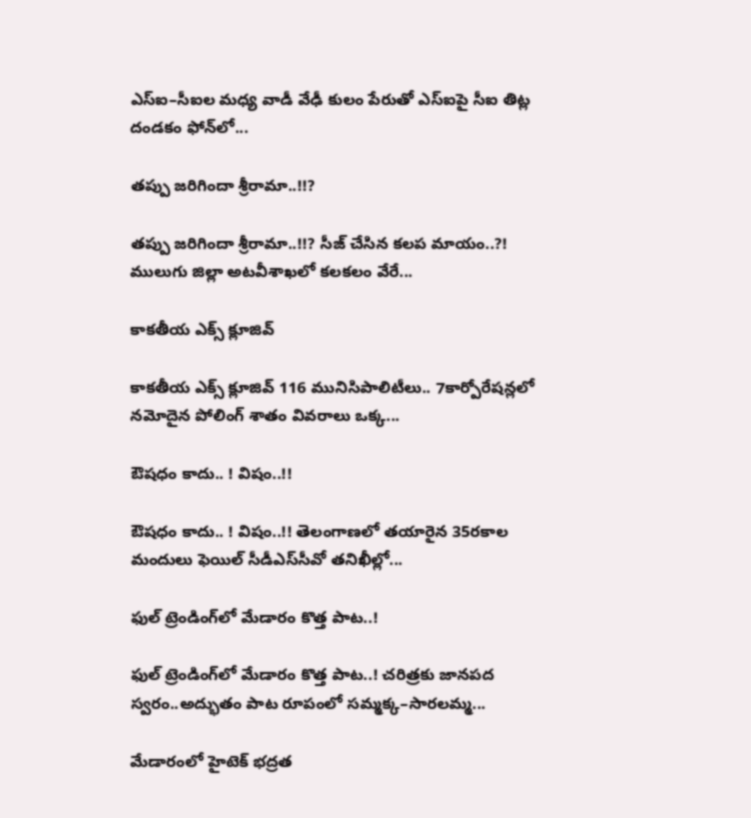ఎస్ఐ–సీఐల మ‌ధ్య వాడీ వేఢీ కులం పేరుతో ఎస్ఐపై సీఐ తిట్ల దండ‌కం ఫోన్‌లో...

త‌ప్పు జ‌రిగిందా శ్రీరామా..!!?

త‌ప్పు జ‌రిగిందా శ్రీరామా..!!? సీజ్ చేసిన క‌ల‌ప‌ మాయం..?! ములుగు జిల్లా అట‌వీశాఖ‌లో క‌ల‌క‌లం వేరే...

కాక‌తీయ ఎక్స్ క్లూజివ్

కాక‌తీయ ఎక్స్ క్లూజివ్ 116 మునిసిపాలిటీలు.. 7కార్పోరేష‌న్ల‌లో న‌మోదైన పోలింగ్ శాతం వివ‌రాలు ఒక్క...

ఔష‌ధం కాదు.. ! విషం..!!

ఔష‌ధం కాదు.. ! విషం..!! తెలంగాణలో తయారైన 35ర‌కాల మందులు ఫెయిల్‌ సీడీఎస్‌సీవో తనిఖీల్లో...

ఫుల్ ట్రెండింగ్‌లో మేడారం కొత్త పాట..!

ఫుల్ ట్రెండింగ్‌లో మేడారం కొత్త పాట..! చరిత్రకు జానపద స్వరం..అద్భుతం పాట రూపంలో సమ్మక్క–సారలమ్మ...

మేడారంలో హైటెక్ భద్రత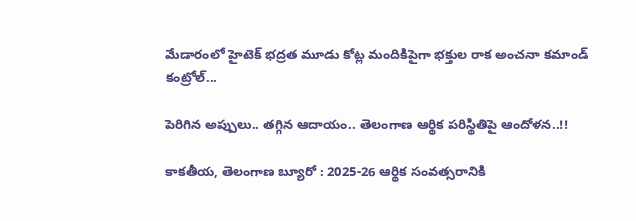మేడారంలో హైటెక్ భద్రత మూడు కోట్ల మందికిపైగా భక్తుల రాక అంచనా కమాండ్ కంట్రోల్...

పెరిగిన అప్పులు.. తగ్గిన ఆదాయం.. తెలంగాణ ఆర్థిక పరిస్థితిపై ఆందోళన..!!

కాకతీయ, తెలంగాణ బ్యూరో : 2025-26 ఆర్థిక సంవత్సరానికి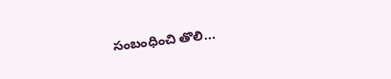సంబంధించి తొలి...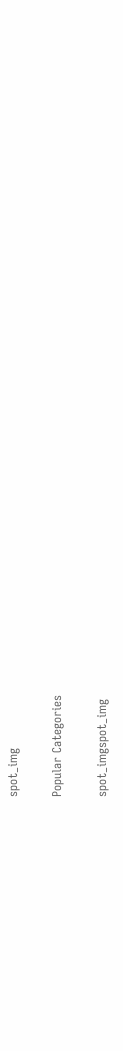spot_img

Popular Categories

spot_imgspot_img